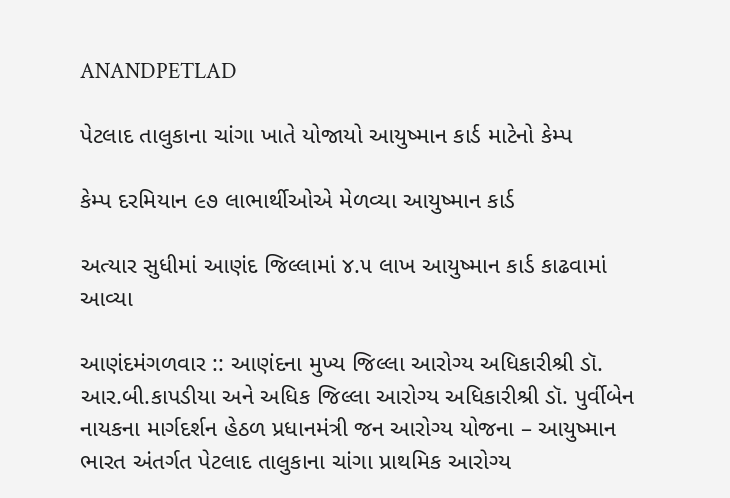ANANDPETLAD

પેટલાદ તાલુકાના ચાંગા ખાતે યોજાયો આયુષ્માન કાર્ડ માટેનો કેમ્પ

કેમ્પ દરમિયાન ૯૭ લાભાર્થીઓએ મેળવ્યા આયુષ્માન કાર્ડ

અત્યાર સુધીમાં આણંદ જિલ્લામાં ૪.૫ લાખ આયુષ્માન કાર્ડ કાઢવામાં આવ્યા

આણંદમંગળવાર :: આણંદના મુખ્ય જિલ્લા આરોગ્ય અધિકારીશ્રી ડૉ. આર.બી.કાપડીયા અને અધિક જિલ્લા આરોગ્ય અધિકારીશ્રી ડૉ. પુર્વીબેન નાયકના માર્ગદર્શન હેઠળ પ્રધાનમંત્રી જન આરોગ્ય યોજના – આયુષ્માન ભારત અંતર્ગત પેટલાદ તાલુકાના ચાંગા પ્રાથમિક આરોગ્ય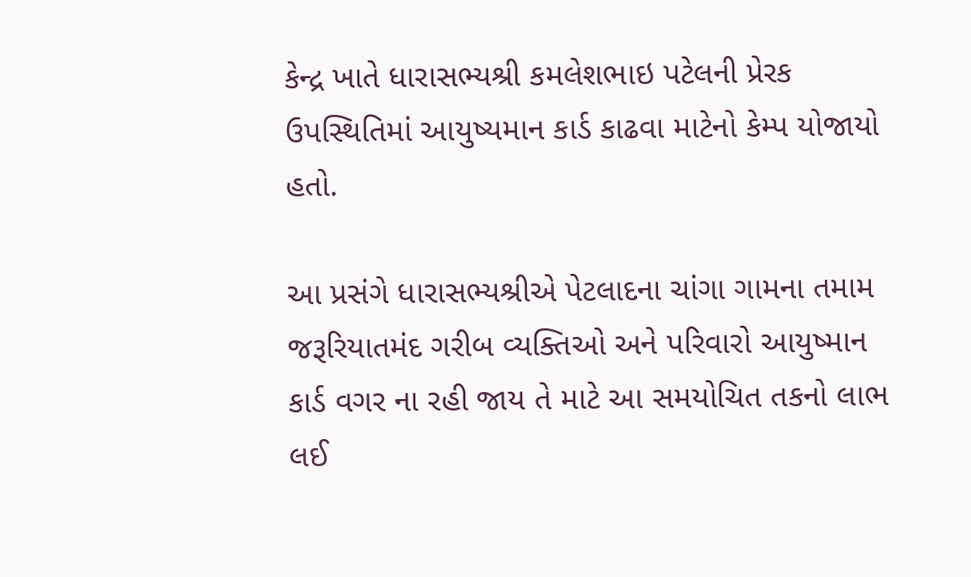કેન્દ્ર ખાતે ધારાસભ્યશ્રી કમલેશભાઇ પટેલની પ્રેરક ઉપસ્થિતિમાં આયુષ્યમાન કાર્ડ કાઢવા માટેનો કેમ્પ યોજાયો હતો.

આ પ્રસંગે ધારાસભ્યશ્રીએ પેટલાદના ચાંગા ગામના તમામ જરૂરિયાતમંદ ગરીબ વ્યક્તિઓ અને પરિવારો આયુષ્માન કાર્ડ વગર ના રહી જાય તે માટે આ સમયોચિત તકનો લાભ લઈ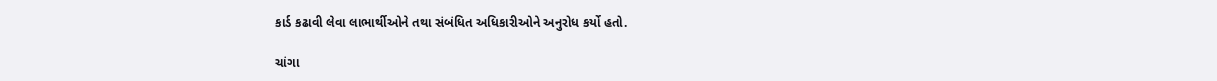કાર્ડ કઢાવી લેવા લાભાર્થીઓને તથા સંબંધિત અધિકારીઓને અનુરોધ કર્યો હતો.

ચાંગા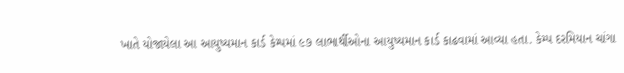ખાતે યોજાયેલા આ આયુષ્યમાન કાર્ડ કેમ્પમાં ૯૭ લાભાર્થીઓના આયુષ્યમાન કાર્ડ કાઢવામાં આવ્યા હતા. કેમ્પ દરમિયાન ચાંગા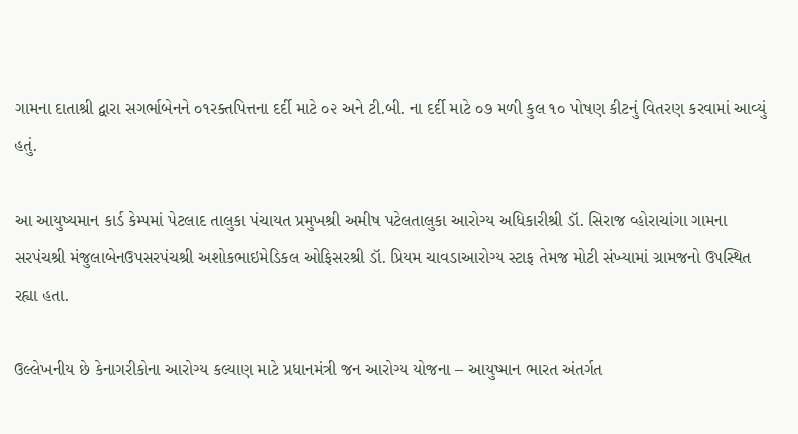ગામના દાતાશ્રી દ્વારા સગર્ભાબેનને ૦૧રક્તપિત્તના દર્દી માટે ૦૨ અને ટી.બી. ના દર્દી માટે ૦૭ મળી કુલ ૧૦ પોષણ કીટનું વિતરણ કરવામાં આવ્યું હતું.

આ આયુષ્યમાન કાર્ડ કેમ્પમાં પેટલાદ તાલુકા પંચાયત પ્રમુખશ્રી અમીષ પટેલતાલુકા આરોગ્ય અધિકારીશ્રી ડૉ. સિરાજ વ્હોરાચાંગા ગામના સરપંચશ્રી મંજુલાબેનઉપસરપંચશ્રી અશોકભાઇમેડિકલ ઓફિસરશ્રી ડૉ. પ્રિયમ ચાવડાઆરોગ્ય સ્ટાફ તેમજ મોટી સંખ્યામાં ગ્રામજનો ઉપસ્થિત રહ્યા હતા.

ઉલ્લેખનીય છે કેનાગરીકોના આરોગ્ય કલ્યાણ માટે પ્રધાનમંત્રી જન આરોગ્ય યોજના – આયુષ્માન ભારત અંતર્ગત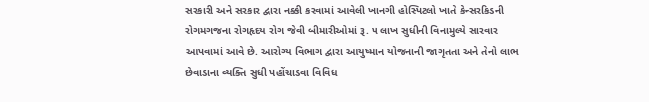સરકારી અને સરકાર દ્વારા નક્કી કરવામાં આવેલી ખાનગી હોસ્પિટલો ખાતે કેન્સરકિડની રોગમગજના રોગહૃદય રોગ જેવી બીમારીઓમાં રૂ. ૫ લાખ સુધીની વિનામુલ્યે સારવાર આપવામાં આવે છે. આરોગ્ય વિભાગ દ્વારા આયુષ્માન યોજનાની જાગૃતતા અને તેનો લાભ છેવાડાના વ્યક્તિ સુધી પહોંચાડવા વિવિધ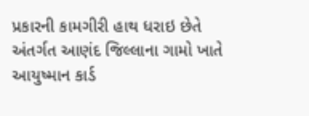પ્રકારની કામગીરી હાથ ધરાઇ છેતે અંતર્ગત આણંદ જિલ્લાના ગામો ખાતે આયુષ્માન કાર્ડ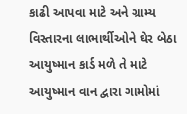કાઢી આપવા માટે અને ગ્રામ્ય વિસ્તારના લાભાર્થીઓને ઘેર બેઠા આયુષ્માન કાર્ડ મળે તે માટે આયુષ્માન વાન દ્વારા ગામોમાં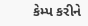કેમ્પ કરીને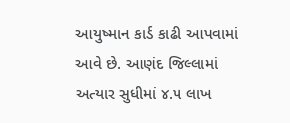આયુષ્માન કાર્ડ કાઢી આપવામાં આવે છે. આણંદ જિલ્લામાં અત્યાર સુધીમાં ૪.૫ લાખ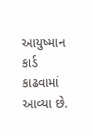આયુષ્માન કાર્ડ કાઢવામાં આવ્યા છે.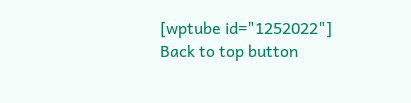[wptube id="1252022"]
Back to top button